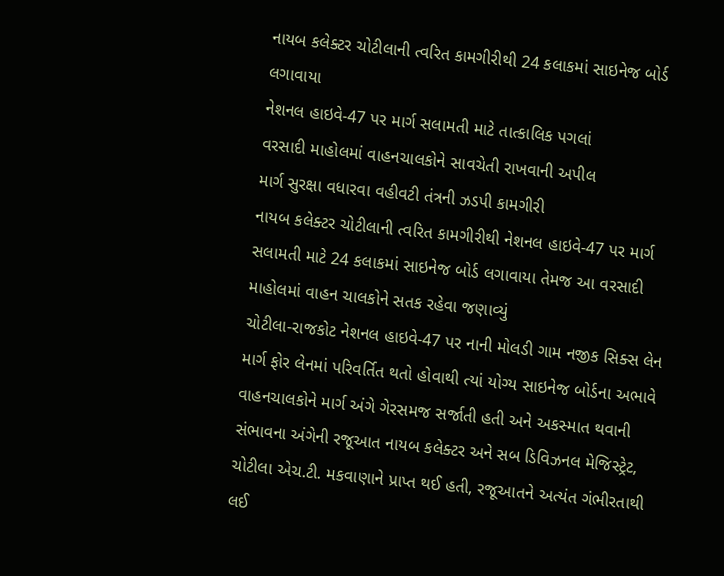નાયબ કલેક્ટર ચોટીલાની ત્વરિત કામગીરીથી 24 કલાકમાં સાઇનેજ બોર્ડ લગાવાયા
નેશનલ હાઇવે-47 પર માર્ગ સલામતી માટે તાત્કાલિક પગલાં
વરસાદી માહોલમાં વાહનચાલકોને સાવચેતી રાખવાની અપીલ
માર્ગ સુરક્ષા વધારવા વહીવટી તંત્રની ઝડપી કામગીરી
નાયબ કલેક્ટર ચોટીલાની ત્વરિત કામગીરીથી નેશનલ હાઇવે-47 પર માર્ગ સલામતી માટે 24 કલાકમાં સાઇનેજ બોર્ડ લગાવાયા તેમજ આ વરસાદી માહોલમાં વાહન ચાલકોને સતક રહેવા જણાવ્યું
ચોટીલા-રાજકોટ નેશનલ હાઇવે-47 પર નાની મોલડી ગામ નજીક સિક્સ લેન માર્ગ ફોર લેનમાં પરિવર્તિત થતો હોવાથી ત્યાં યોગ્ય સાઇનેજ બોર્ડના અભાવે વાહનચાલકોને માર્ગ અંગે ગેરસમજ સર્જાતી હતી અને અકસ્માત થવાની સંભાવના અંગેની રજૂઆત નાયબ કલેક્ટર અને સબ ડિવિઝનલ મેજિસ્ટ્રેટ, ચોટીલા એચ.ટી. મકવાણાને પ્રાપ્ત થઈ હતી, રજૂઆતને અત્યંત ગંભીરતાથી લઈ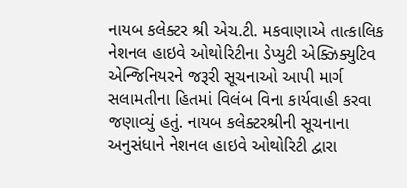નાયબ કલેક્ટર શ્રી એચ.ટી. મકવાણાએ તાત્કાલિક નેશનલ હાઇવે ઓથોરિટીના ડેપ્યુટી એક્ઝિક્યુટિવ એન્જિનિયરને જરૂરી સૂચનાઓ આપી માર્ગ સલામતીના હિતમાં વિલંબ વિના કાર્યવાહી કરવા જણાવ્યું હતું. નાયબ કલેક્ટરશ્રીની સૂચનાના અનુસંધાને નેશનલ હાઇવે ઓથોરિટી દ્વારા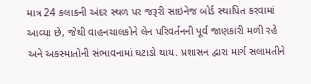માત્ર 24 કલાકની અંદર સ્થળ પર જરૂરી સાઇનેજ બોર્ડ સ્થાપિત કરવામાં આવ્યા છે, જેથી વાહનચાલકોને લેન પરિવર્તનની પૂર્વ જાણકારી મળી રહે અને અકસ્માતોની સંભાવનામાં ઘટાડો થાય. પ્રશાસન દ્વારા માર્ગ સલામતીને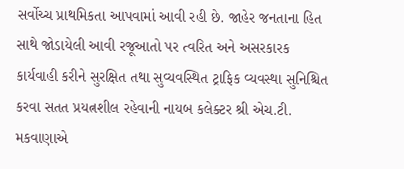સર્વોચ્ચ પ્રાથમિકતા આપવામાં આવી રહી છે. જાહેર જનતાના હિત સાથે જોડાયેલી આવી રજૂઆતો પર ત્વરિત અને અસરકારક કાર્યવાહી કરીને સુરક્ષિત તથા સુવ્યવસ્થિત ટ્રાફિક વ્યવસ્થા સુનિશ્ચિત કરવા સતત પ્રયત્નશીલ રહેવાની નાયબ કલેક્ટર શ્રી એચ.ટી. મકવાણાએ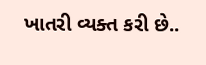ખાતરી વ્યક્ત કરી છે..